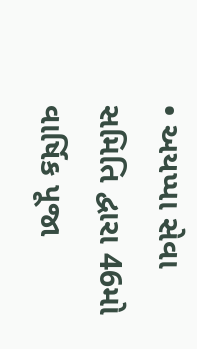• અયપ્પા સેવા સમિતિ દ્વારા 46મો વાર્ષિક પૂજા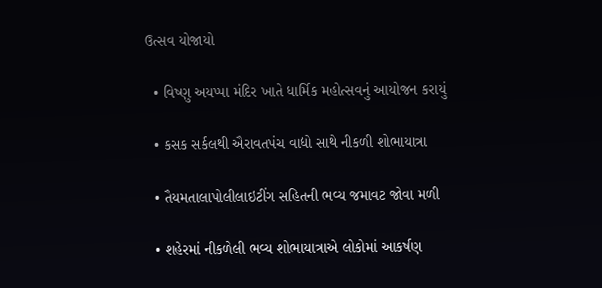ઉત્સવ યોજાયો

  • વિષ્ણુ અયપ્પા મંદિર ખાતે ધાર્મિક મહોત્સવનું આયોજન કરાયું

  • કસક સર્કલથી ઐરાવતપંચ વાદ્યો સાથે નીકળી શોભાયાત્રા

  • તૈયમતાલાપોલીલાઇટીંગ સહિતની ભવ્ય જમાવટ જોવા મળી

  • શહેરમાં નીકળેલી ભવ્ય શોભાયાત્રાએ લોકોમાં આકર્ષણ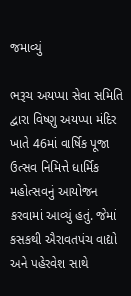જમાવ્યું

ભરૂચ અયપ્પા સેવા સમિતિ દ્વારા વિષ્ણુ અયપ્પા મંદિર ખાતે 46માં વાર્ષિક પૂજા ઉત્સવ નિમિત્તે ધાર્મિક મહોત્સવનું આયોજન કરવામાં આવ્યું હતું. જેમાં કસકથી ઐરાવતપંચ વાદ્યો અને પહેરવેશ સાથે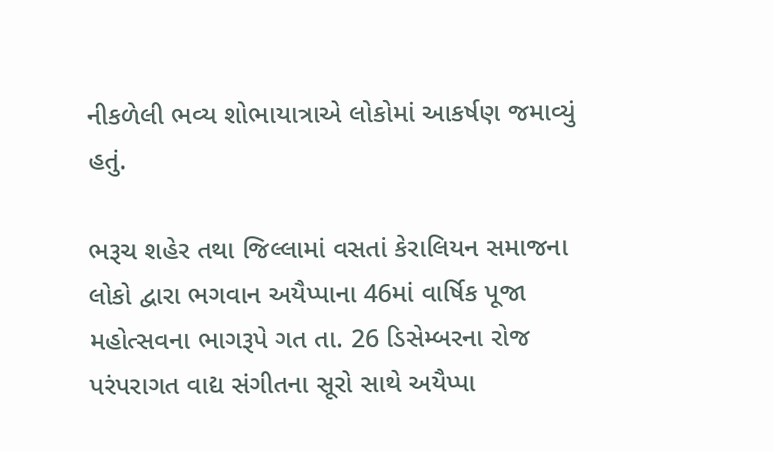નીકળેલી ભવ્ય શોભાયાત્રાએ લોકોમાં આકર્ષણ જમાવ્યું હતું.

ભરૂચ શહેર તથા જિલ્લામાં વસતાં કેરાલિયન સમાજના લોકો દ્વારા ભગવાન અયૈપ્પાના 46માં વાર્ષિક પૂજા મહોત્સવના ભાગરૂપે ગત તા. 26 ડિસેમ્બરના રોજ પરંપરાગત વાદ્ય સંગીતના સૂરો સાથે અયૈપ્પા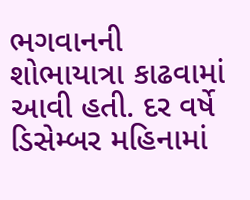ભગવાનની શોભાયાત્રા કાઢવામાં આવી હતી. દર વર્ષે ડિસેમ્બર મહિનામાં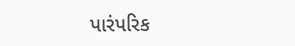પારંપરિક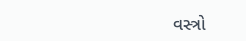વસ્ત્રો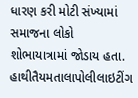ધારણ કરી મોટી સંખ્યામાં સમાજના લોકો શોભાયાત્રામાં જોડાય હતા. હાથીતૈયમતાલાપોલીલાઇટીંગ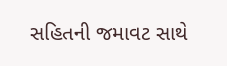સહિતની જમાવટ સાથે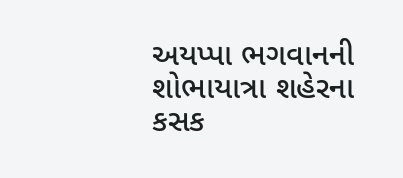અયપ્પા ભગવાનની શોભાયાત્રા શહેરના કસક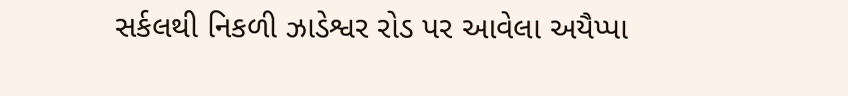સર્કલથી નિકળી ઝાડેશ્વર રોડ પર આવેલા અયૈપ્પા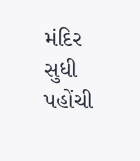મંદિર સુધી પહોંચી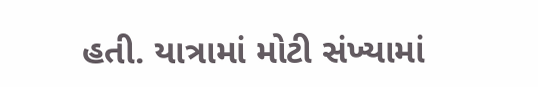હતી. યાત્રામાં મોટી સંખ્યામાં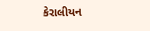કેરાલીયન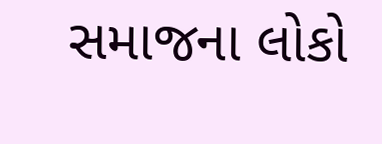સમાજના લોકો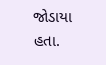જોડાયા હતા.